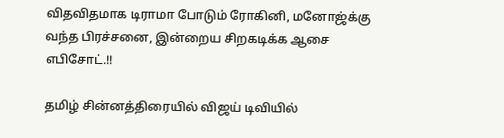விதவிதமாக டிராமா போடும் ரோகினி, மனோஜ்க்கு வந்த பிரச்சனை, இன்றைய சிறகடிக்க ஆசை எபிசோட்.!!

தமிழ் சின்னத்திரையில் விஜய் டிவியில்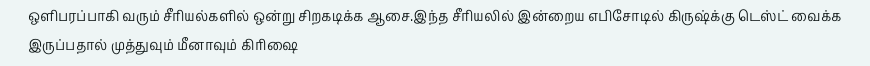ஒளிபரப்பாகி வரும் சீரியல்களில் ஒன்று சிறகடிக்க ஆசை.இந்த சீரியலில் இன்றைய எபிசோடில் கிருஷ்க்கு டெஸ்ட் வைக்க இருப்பதால் முத்துவும் மீனாவும் கிரிஷை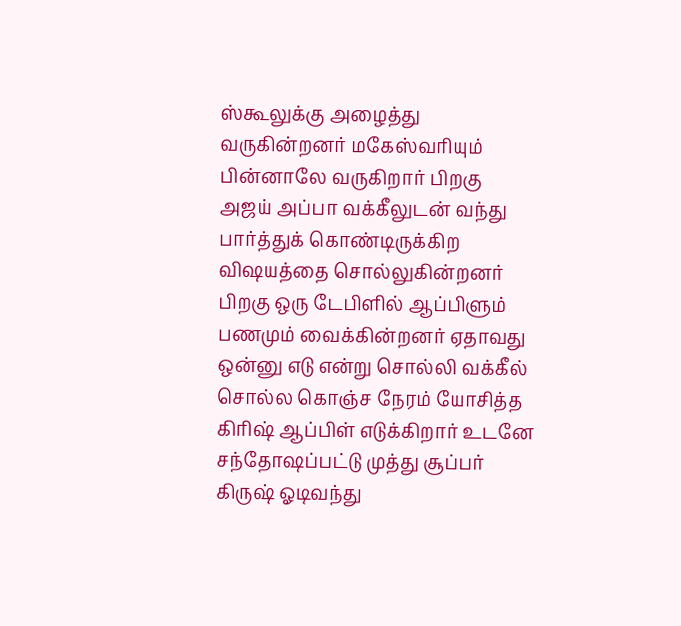ஸ்கூலுக்கு அழைத்து வருகின்றனர் மகேஸ்வரியும் பின்னாலே வருகிறார் பிறகு அஜய் அப்பா வக்கீலுடன் வந்து பார்த்துக் கொண்டிருக்கிற விஷயத்தை சொல்லுகின்றனர் பிறகு ஒரு டேபிளில் ஆப்பிளும் பணமும் வைக்கின்றனர் ஏதாவது ஒன்னு எடு என்று சொல்லி வக்கீல் சொல்ல கொஞ்ச நேரம் யோசித்த கிரிஷ் ஆப்பிள் எடுக்கிறார் உடனே சந்தோஷப்பட்டு முத்து சூப்பர் கிருஷ் ஓடிவந்து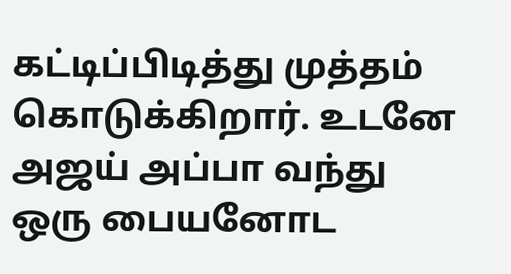கட்டிப்பிடித்து முத்தம் கொடுக்கிறார். உடனே அஜய் அப்பா வந்து ஒரு பையனோட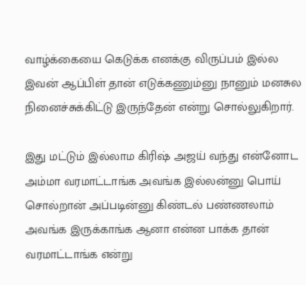வாழ்க்கையை கெடுக்க எனக்கு விருப்பம் இல்ல இவன் ஆப்பிள் தான் எடுக்கணும்னு நானும் மனசுல நினைச்சுக்கிட்டு இருந்தேன் என்று சொல்லுகிறார்.

இது மட்டும் இல்லாம கிரிஷ் அஜய் வந்து என்னோட அம்மா வரமாட்டாங்க அவங்க இல்லன்னு பொய் சொல்றான் அப்படின்னு கிண்டல் பண்ணலாம் அவங்க இருக்காங்க ஆனா என்ன பாக்க தான் வரமாட்டாங்க என்று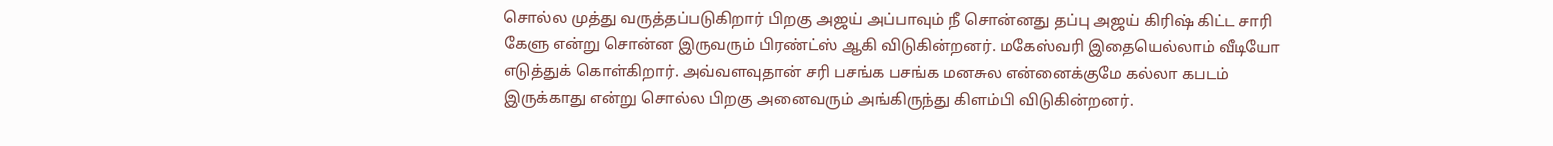சொல்ல முத்து வருத்தப்படுகிறார் பிறகு அஜய் அப்பாவும் நீ சொன்னது தப்பு அஜய் கிரிஷ் கிட்ட சாரி கேளு என்று சொன்ன இருவரும் பிரண்ட்ஸ் ஆகி விடுகின்றனர். மகேஸ்வரி இதையெல்லாம் வீடியோ எடுத்துக் கொள்கிறார். அவ்வளவுதான் சரி பசங்க பசங்க மனசுல என்னைக்குமே கல்லா கபடம் இருக்காது என்று சொல்ல பிறகு அனைவரும் அங்கிருந்து கிளம்பி விடுகின்றனர்.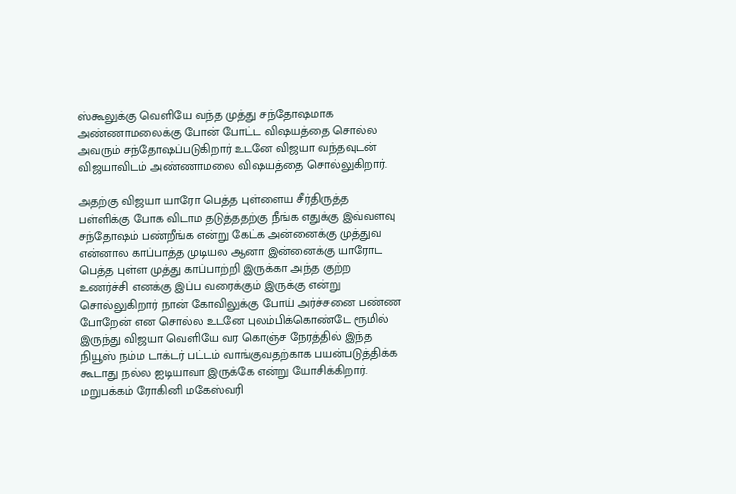ஸ்கூலுக்கு வெளியே வந்த முத்து சந்தோஷமாக அண்ணாமலைக்கு போன் போட்ட விஷயத்தை சொல்ல அவரும் சந்தோஷப்படுகிறார் உடனே விஜயா வந்தவுடன் விஜயாவிடம் அண்ணாமலை விஷயத்தை சொல்லுகிறார்.

அதற்கு விஜயா யாரோ பெத்த புள்ளைய சீர்திருத்த பள்ளிக்கு போக விடாம தடுத்ததற்கு நீங்க எதுக்கு இவ்வளவு சந்தோஷம் பண்றீங்க என்று கேட்க அன்னைக்கு முத்துவ என்னால காப்பாத்த முடியல ஆனா இன்னைக்கு யாரோட பெத்த புள்ள முத்து காப்பாற்றி இருக்கா அந்த குற்ற உணர்ச்சி எனக்கு இப்ப வரைக்கும் இருக்கு என்று சொல்லுகிறார் நான் கோவிலுக்கு போய் அர்ச்சனை பண்ண போறேன் என சொல்ல உடனே புலம்பிக்கொண்டே ரூமில் இருந்து விஜயா வெளியே வர கொஞ்ச நேரத்தில் இந்த நியூஸ் நம்ம டாக்டர் பட்டம் வாங்குவதற்காக பயன்படுத்திக்க கூடாது நல்ல ஐடியாவா இருக்கே என்று யோசிக்கிறார். மறுபக்கம் ரோகினி மகேஸ்வரி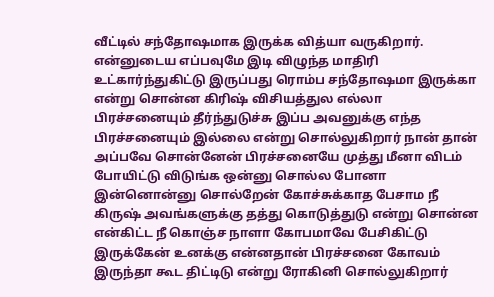வீட்டில் சந்தோஷமாக இருக்க வித்யா வருகிறார். என்னுடைய எப்பவுமே இடி விழுந்த மாதிரி உட்கார்ந்துகிட்டு இருப்பது ரொம்ப சந்தோஷமா இருக்கா என்று சொன்ன கிரிஷ் விசியத்துல எல்லா பிரச்சனையும் தீர்ந்துடுச்சு இப்ப அவனுக்கு எந்த பிரச்சனையும் இல்லை என்று சொல்லுகிறார் நான் தான் அப்பவே சொன்னேன் பிரச்சனையே முத்து மீனா விடம் போயிட்டு விடுங்க ஒன்னு சொல்ல போனா இன்னொன்னு சொல்றேன் கோச்சுக்காத பேசாம நீ கிருஷ் அவங்களுக்கு தத்து கொடுத்துடு என்று சொன்ன என்கிட்ட நீ கொஞ்ச நாளா கோபமாவே பேசிகிட்டு இருக்கேன் உனக்கு என்னதான் பிரச்சனை கோவம் இருந்தா கூட திட்டிடு என்று ரோகினி சொல்லுகிறார்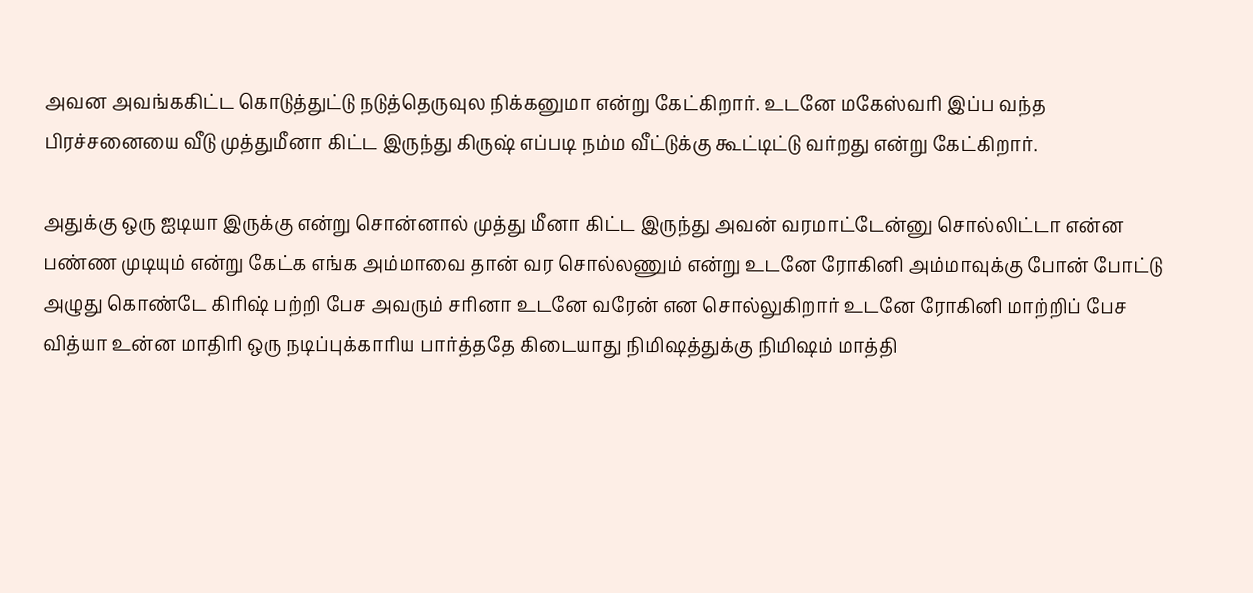அவன அவங்ககிட்ட கொடுத்துட்டு நடுத்தெருவுல நிக்கனுமா என்று கேட்கிறார். உடனே மகேஸ்வரி இப்ப வந்த பிரச்சனையை வீடு முத்துமீனா கிட்ட இருந்து கிருஷ் எப்படி நம்ம வீட்டுக்கு கூட்டிட்டு வர்றது என்று கேட்கிறார்.

அதுக்கு ஒரு ஐடியா இருக்கு என்று சொன்னால் முத்து மீனா கிட்ட இருந்து அவன் வரமாட்டேன்னு சொல்லிட்டா என்ன பண்ண முடியும் என்று கேட்க எங்க அம்மாவை தான் வர சொல்லணும் என்று உடனே ரோகினி அம்மாவுக்கு போன் போட்டு அழுது கொண்டே கிரிஷ் பற்றி பேச அவரும் சரினா உடனே வரேன் என சொல்லுகிறார் உடனே ரோகினி மாற்றிப் பேச வித்யா உன்ன மாதிரி ஒரு நடிப்புக்காரிய பார்த்ததே கிடையாது நிமிஷத்துக்கு நிமிஷம் மாத்தி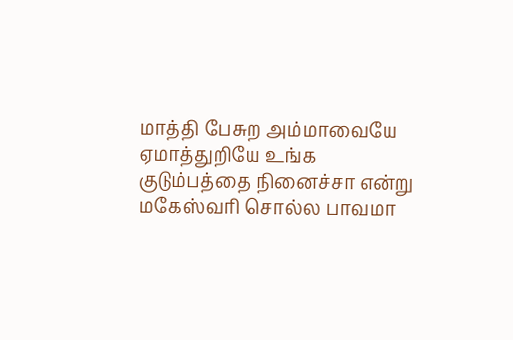மாத்தி பேசுற அம்மாவையே ஏமாத்துறியே உங்க குடும்பத்தை நினைச்சா என்று மகேஸ்வரி சொல்ல பாவமா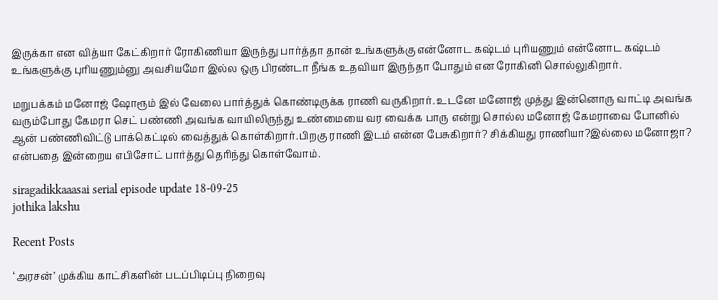இருக்கா என வித்யா கேட்கிறார் ரோகிணியா இருந்து பார்த்தா தான் உங்களுக்கு என்னோட கஷ்டம் புரியணும் என்னோட கஷ்டம் உங்களுக்கு புரியணும்னு அவசியமோ இல்ல ஒரு பிரண்டா நீங்க உதவியா இருந்தா போதும் என ரோகினி சொல்லுகிறார்.

மறுபக்கம் மனோஜ் ஷோரூம் இல் வேலை பார்த்துக் கொண்டிருக்க ராணி வருகிறார். உடனே மனோஜ் முத்து இன்னொரு வாட்டி அவங்க வரும்போது கேமரா செட் பண்ணி அவங்க வாயிலிருந்து உண்மையை வர வைக்க பாரு என்று சொல்ல மனோஜ் கேமராவை போனில் ஆன் பண்ணிவிட்டு பாக்கெட்டில் வைத்துக் கொள்கிறார்.பிறகு ராணி இடம் என்ன பேசுகிறார்? சிக்கியது ராணியா?இல்லை மனோஜா? என்பதை இன்றைய எபிசோட் பார்த்து தெரிந்து கொள்வோம்.

siragadikkaaasai serial episode update 18-09-25
jothika lakshu

Recent Posts

‘அரசன்’ முக்கிய காட்சிகளின் படப்பிடிப்பு நிறைவு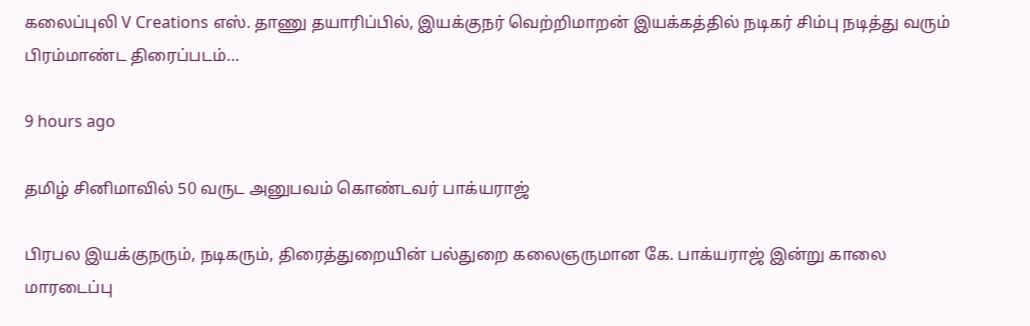கலைப்புலி V Creations எஸ். தாணு தயாரிப்பில், இயக்குநர் வெற்றிமாறன் இயக்கத்தில் நடிகர் சிம்பு நடித்து வரும் பிரம்மாண்ட திரைப்படம்…

9 hours ago

தமிழ் சினிமாவில் 50 வருட அனுபவம் கொண்டவர் பாக்யராஜ்

பிரபல இயக்குநரும், நடிகரும், திரைத்துறையின் பல்துறை கலைஞருமான கே. பாக்யராஜ் இன்று காலை மாரடைப்பு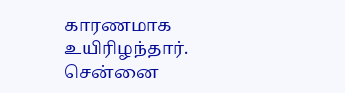காரணமாக உயிரிழந்தார். சென்னை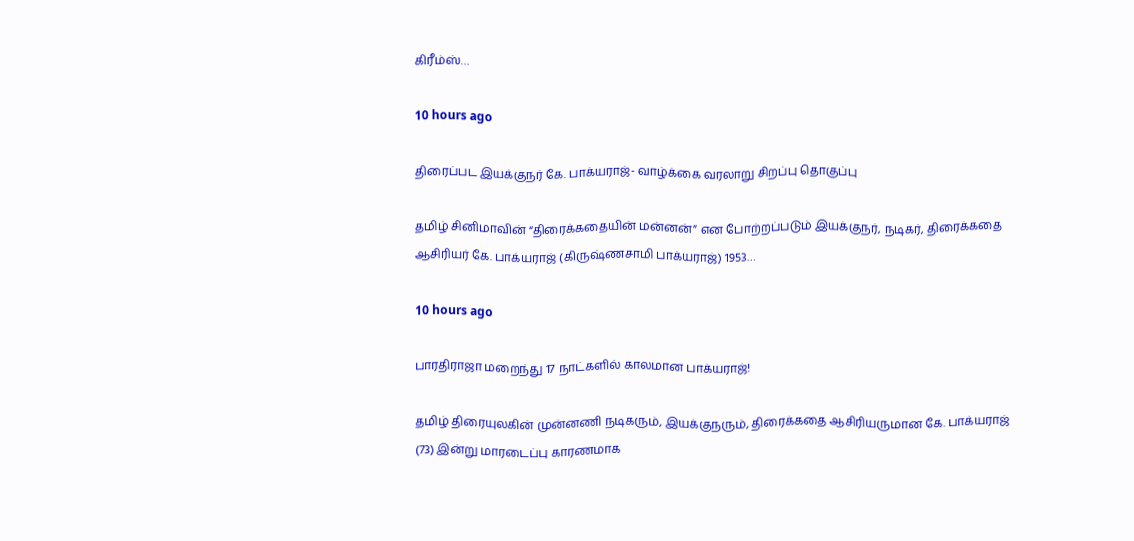கிரீம்ஸ்…

10 hours ago

திரைப்பட இயக்குநர் கே. பாக்யராஜ்- வாழ்க்கை வரலாறு சிறப்பு தொகுப்பு

தமிழ் சினிமாவின் “திரைக்கதையின் மன்னன்” என போற்றப்படும் இயக்குநர், நடிகர், திரைக்கதை ஆசிரியர் கே. பாக்யராஜ் (கிருஷ்ணசாமி பாக்யராஜ்) 1953…

10 hours ago

பாரதிராஜா மறைந்து 17 நாட்களில் காலமான பாக்யராஜ்!

தமிழ் திரையுலகின் முன்னணி நடிகரும், இயக்குநரும், திரைக்கதை ஆசிரியருமான கே. பாக்யராஜ் (73) இன்று மாரடைப்பு காரணமாக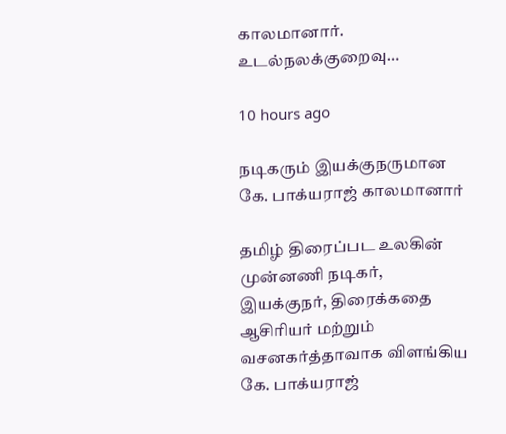காலமானார். உடல்நலக்குறைவு…

10 hours ago

நடிகரும் இயக்குநருமான கே. பாக்யராஜ் காலமானார்

தமிழ் திரைப்பட உலகின் முன்னணி நடிகர், இயக்குநர், திரைக்கதை ஆசிரியர் மற்றும் வசனகர்த்தாவாக விளங்கிய கே. பாக்யராஜ்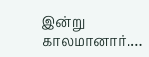இன்று காலமானார்.…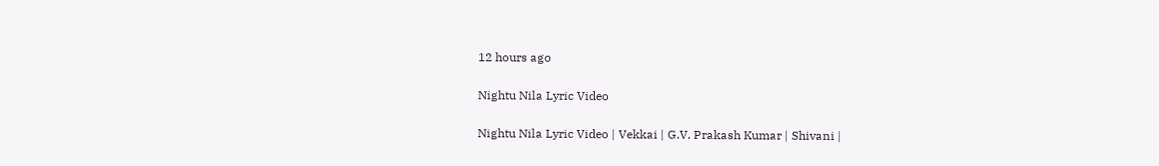12 hours ago

Nightu Nila Lyric Video

Nightu Nila Lyric Video | Vekkai | G.V. Prakash Kumar | Shivani |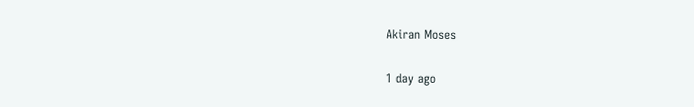Akiran Moses

1 day ago